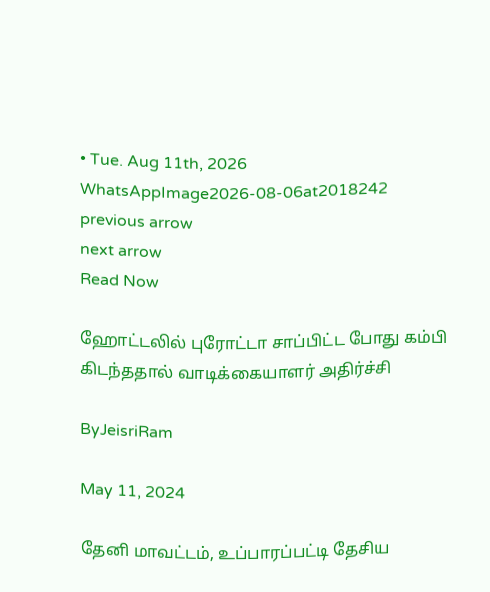• Tue. Aug 11th, 2026
WhatsAppImage2026-08-06at2018242
previous arrow
next arrow
Read Now

ஹோட்டலில் புரோட்டா சாப்பிட்ட போது கம்பி கிடந்ததால் வாடிக்கையாளர் அதிர்ச்சி

ByJeisriRam

May 11, 2024

தேனி மாவட்டம், உப்பாரப்பட்டி தேசிய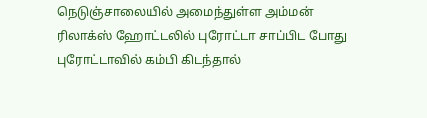நெடுஞ்சாலையில் அமைந்துள்ள அம்மன் ரிலாக்ஸ் ஹோட்டலில் புரோட்டா சாப்பிட போது புரோட்டாவில் கம்பி கிடந்தால்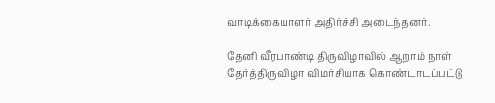வாடிக்கையாளர் அதிர்ச்சி அடைந்தனர்.

தேனி வீரபாண்டி திருவிழாவில் ஆறாம் நாள் தேர்த்திருவிழா விமர்சியாக கொண்டாடப்பட்டு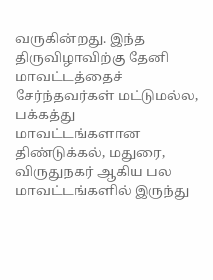வருகின்றது. இந்த திருவிழாவிற்கு தேனி மாவட்டத்தைச் சேர்ந்தவர்கள் மட்டுமல்ல, பக்கத்து மாவட்டங்களான திண்டுக்கல், மதுரை, விருதுநகர் ஆகிய பல மாவட்டங்களில் இருந்து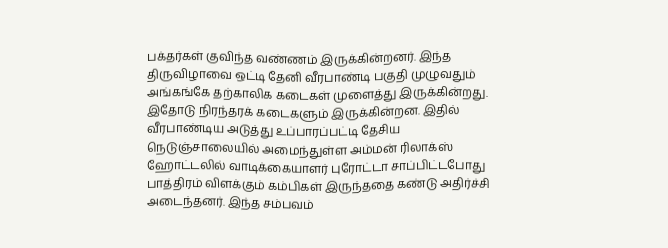பக்தர்கள் குவிந்த வண்ணம் இருக்கின்றனர். இந்த திருவிழாவை ஒட்டி தேனி வீரபாண்டி பகுதி முழுவதும் அங்கங்கே தற்காலிக கடைகள் முளைத்து இருக்கின்றது. இதோடு நிரந்தரக் கடைகளும் இருக்கின்றன. இதில் வீரபாண்டிய அடுத்து உப்பாரப்பட்டி தேசிய நெடுஞ்சாலையில் அமைந்துள்ள அம்மன் ரிலாக்ஸ் ஹோட்டலில் வாடிக்கையாளர் புரோட்டா சாப்பிட்டபோது பாத்திரம் விளக்கும் கம்பிகள் இருந்ததை கண்டு அதிர்ச்சி அடைந்தனர். இந்த சம்பவம்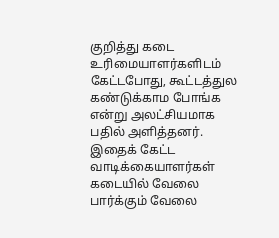குறித்து கடை உரிமையாளர்களிடம் கேட்டபோது, கூட்டத்துல கண்டுக்காம போங்க என்று அலட்சியமாக பதில் அளித்தனர். இதைக் கேட்ட வாடிக்கையாளர்கள் கடையில் வேலை பார்க்கும் வேலை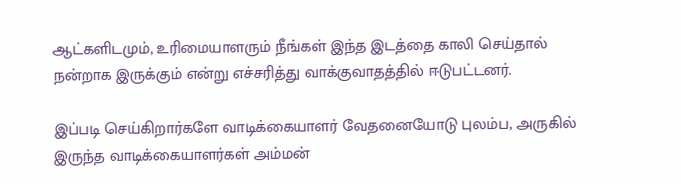ஆட்களிடமும், உரிமையாளரும் நீங்கள் இந்த இடத்தை காலி செய்தால் நன்றாக இருக்கும் என்று எச்சரித்து வாக்குவாதத்தில் ஈடுபட்டனர்.

இப்படி செய்கிறார்களே வாடிக்கையாளர் வேதனையோடு புலம்ப, அருகில் இருந்த வாடிக்கையாளர்கள் அம்மன்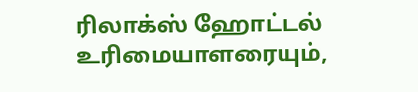ரிலாக்ஸ் ஹோட்டல் உரிமையாளரையும்,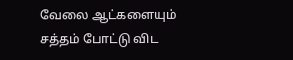வேலை ஆட்களையும் சத்தம் போட்டு விட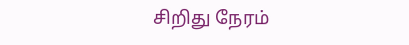சிறிது நேரம்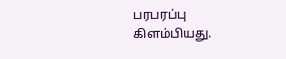பரபரப்பு கிளம்பியது.